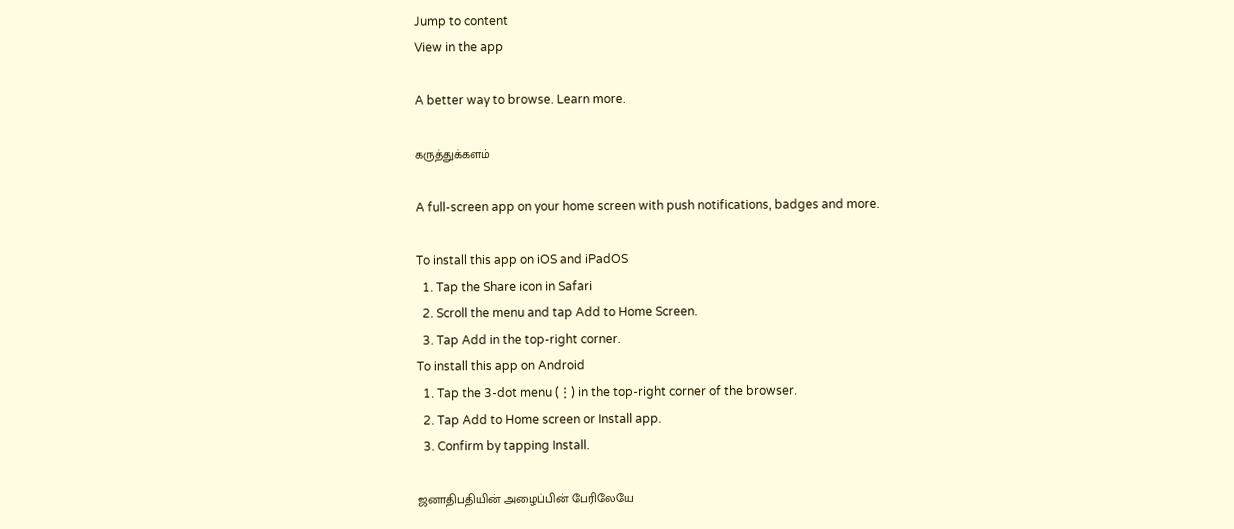Jump to content
View in the app

A better way to browse. Learn more.

கருத்துக்களம்

A full-screen app on your home screen with push notifications, badges and more.

To install this app on iOS and iPadOS
  1. Tap the Share icon in Safari
  2. Scroll the menu and tap Add to Home Screen.
  3. Tap Add in the top-right corner.
To install this app on Android
  1. Tap the 3-dot menu (⋮) in the top-right corner of the browser.
  2. Tap Add to Home screen or Install app.
  3. Confirm by tapping Install.

ஜனாதிபதியின் அழைப்பின் பேரிலேயே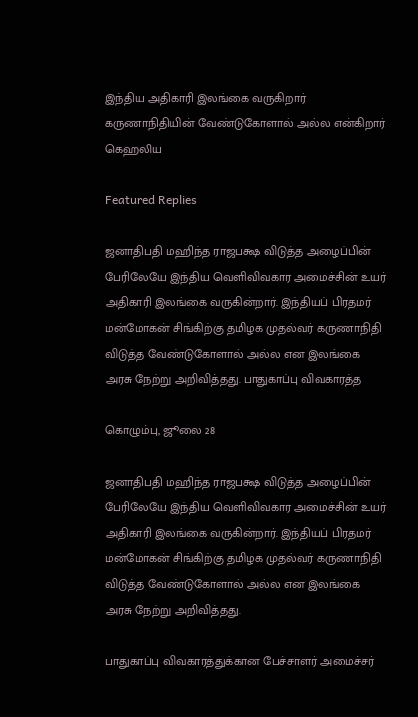இந்திய அதிகாரி இலங்கை வருகிறார் கருணாநிதியின் வேண்டுகோளால் அல்ல என்கிறார் கெஹலிய

Featured Replies

ஜனாதிபதி மஹிந்த ராஜபக்ஷ விடுத்த அழைப்பின் பேரிலேயே இந்திய வெளிவிவகார அமைச்சின் உயர் அதிகாரி இலங்கை வருகின்றார். இந்தியப் பிரதமர் மன்மோகன் சிங்கிற்கு தமிழக முதல்வர் கருணாநிதி விடுத்த வேண்டுகோளால் அல்ல என இலங்கை அரசு நேற்று அறிவித்தது. பாதுகாப்பு விவகாரத்த

கொழும்பு, ஜூலை 28

ஜனாதிபதி மஹிந்த ராஜபக்ஷ விடுத்த அழைப்பின் பேரிலேயே இந்திய வெளிவிவகார அமைச்சின் உயர் அதிகாரி இலங்கை வருகின்றார். இந்தியப் பிரதமர் மன்மோகன் சிங்கிற்கு தமிழக முதல்வர் கருணாநிதி விடுத்த வேண்டுகோளால் அல்ல என இலங்கை அரசு நேற்று அறிவித்தது.

பாதுகாப்பு விவகாரத்துக்கான பேச்சாளர் அமைச்சர்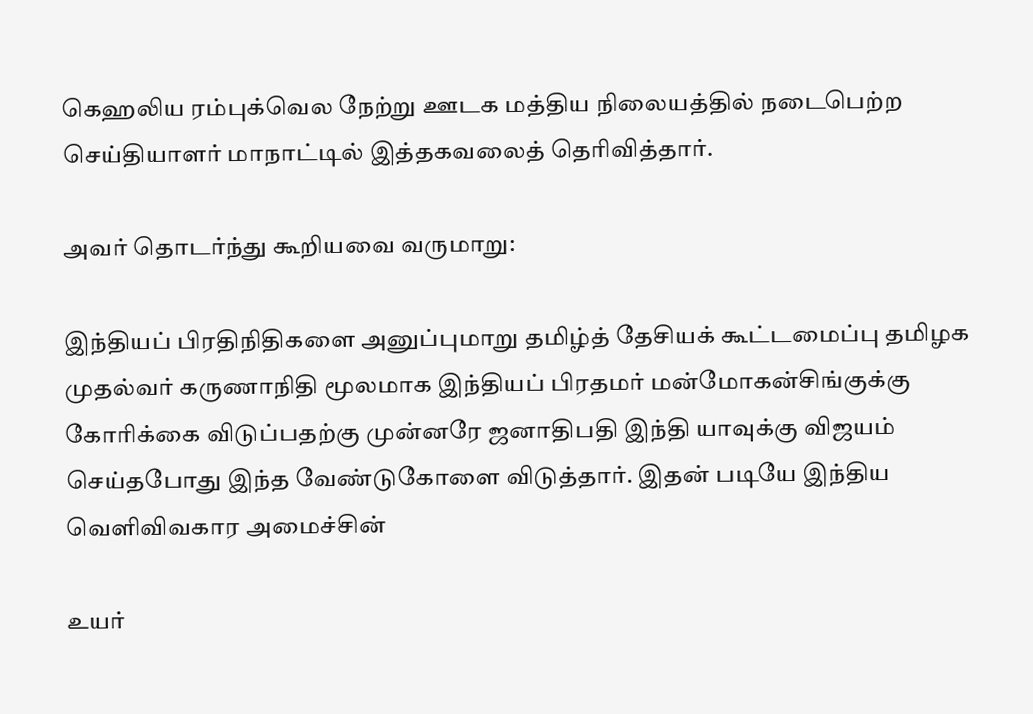கெஹலிய ரம்புக்வெல நேற்று ஊடக மத்திய நிலையத்தில் நடைபெற்ற செய்தியாளர் மாநாட்டில் இத்தகவலைத் தெரிவித்தார்.

அவர் தொடர்ந்து கூறியவை வருமாறு:

இந்தியப் பிரதிநிதிகளை அனுப்புமாறு தமிழ்த் தேசியக் கூட்டமைப்பு தமிழக முதல்வர் கருணாநிதி மூலமாக இந்தியப் பிரதமர் மன்மோகன்சிங்குக்கு கோரிக்கை விடுப்பதற்கு முன்னரே ஜனாதிபதி இந்தி யாவுக்கு விஜயம் செய்தபோது இந்த வேண்டுகோளை விடுத்தார். இதன் படியே இந்திய வெளிவிவகார அமைச்சின்

உயர்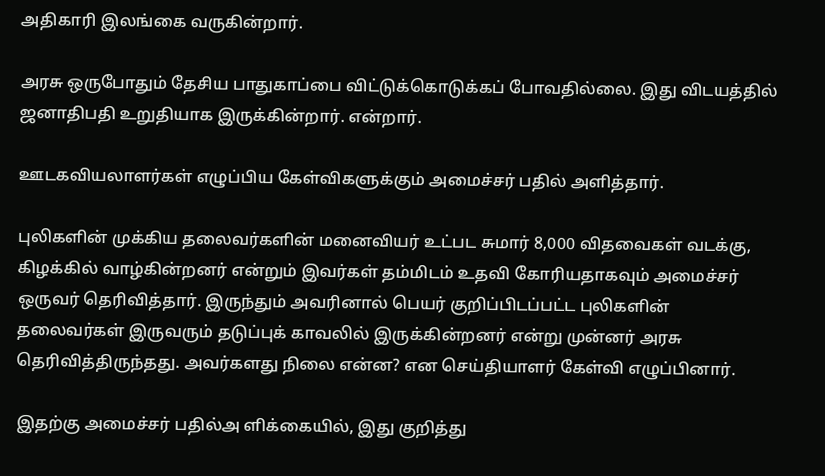அதிகாரி இலங்கை வருகின்றார்.

அரசு ஒருபோதும் தேசிய பாதுகாப்பை விட்டுக்கொடுக்கப் போவதில்லை. இது விடயத்தில் ஜனாதிபதி உறுதியாக இருக்கின்றார். என்றார்.

ஊடகவியலாளர்கள் எழுப்பிய கேள்விகளுக்கும் அமைச்சர் பதில் அளித்தார்.

புலிகளின் முக்கிய தலைவர்களின் மனைவியர் உட்பட சுமார் 8,000 விதவைகள் வடக்கு, கிழக்கில் வாழ்கின்றனர் என்றும் இவர்கள் தம்மிடம் உதவி கோரியதாகவும் அமைச்சர் ஒருவர் தெரிவித்தார். இருந்தும் அவரினால் பெயர் குறிப்பிடப்பட்ட புலிகளின் தலைவர்கள் இருவரும் தடுப்புக் காவலில் இருக்கின்றனர் என்று முன்னர் அரசு தெரிவித்திருந்தது. அவர்களது நிலை என்ன? என செய்தியாளர் கேள்வி எழுப்பினார்.

இதற்கு அமைச்சர் பதில்அ ளிக்கையில், இது குறித்து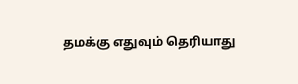தமக்கு எதுவும் தெரியாது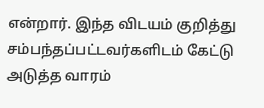என்றார். இந்த விடயம் குறித்து சம்பந்தப்பட்டவர்களிடம் கேட்டு அடுத்த வாரம்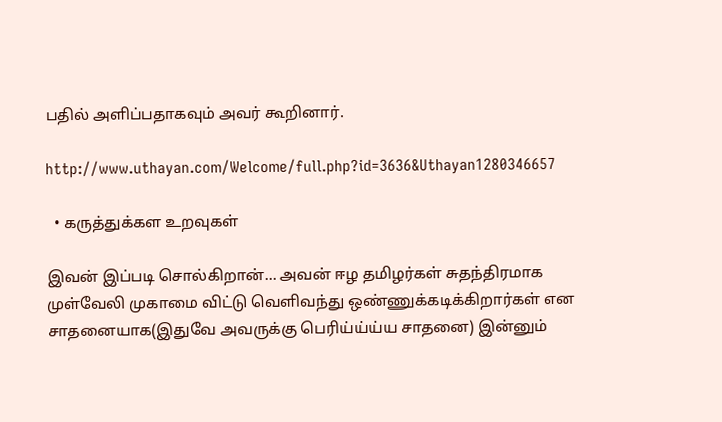பதில் அளிப்பதாகவும் அவர் கூறினார்.

http://www.uthayan.com/Welcome/full.php?id=3636&Uthayan1280346657

  • கருத்துக்கள உறவுகள்

இவன் இப்படி சொல்கிறான்... அவன் ஈழ தமிழர்கள் சுதந்திரமாக முள்வேலி முகாமை விட்டு வெளிவந்து ஒண்ணுக்கடிக்கிறார்கள் என சாதனையாக(இதுவே அவருக்கு பெரிய்ய்ய்ய சாதனை) இன்னும்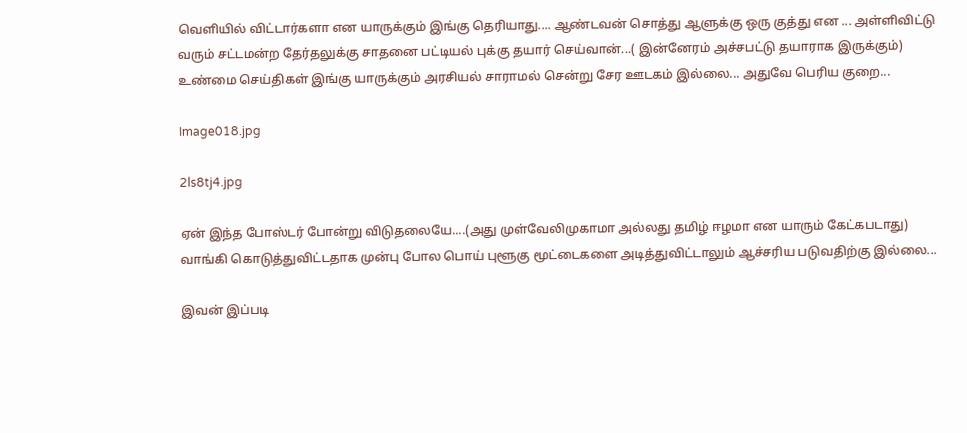வெளியில் விட்டார்களா என யாருக்கும் இங்கு தெரியாது.... ஆண்டவன் சொத்து ஆளுக்கு ஒரு குத்து என ... அள்ளிவிட்டு வரும் சட்டமன்ற தேர்தலுக்கு சாதனை பட்டியல் புக்கு தயார் செய்வான்...( இன்னேரம் அச்சபட்டு தயாராக இருக்கும்) உண்மை செய்திகள் இங்கு யாருக்கும் அரசியல் சாராமல் சென்று சேர ஊடகம் இல்லை... அதுவே பெரிய குறை...

Image018.jpg

2ls8tj4.jpg

ஏன் இந்த போஸ்டர் போன்று விடுதலையே....(அது முள்வேலிமுகாமா அல்லது தமிழ் ஈழமா என யாரும் கேட்கபடாது) வாங்கி கொடுத்துவிட்டதாக முன்பு போல பொய் புளூகு மூட்டைகளை அடித்துவிட்டாலும் ஆச்சரிய படுவதிற்கு இல்லை...

இவன் இப்படி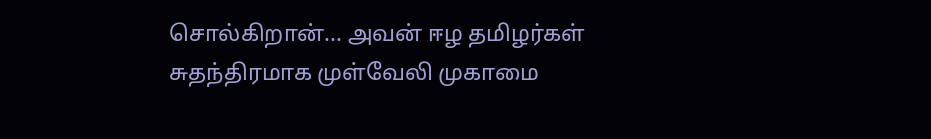சொல்கிறான்... அவன் ஈழ தமிழர்கள் சுதந்திரமாக முள்வேலி முகாமை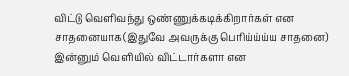விட்டு வெளிவந்து ஒண்ணுக்கடிக்கிறார்கள் என சாதனையாக(இதுவே அவருக்கு பெரிய்ய்ய்ய சாதனை) இன்னும் வெளியில் விட்டார்களா என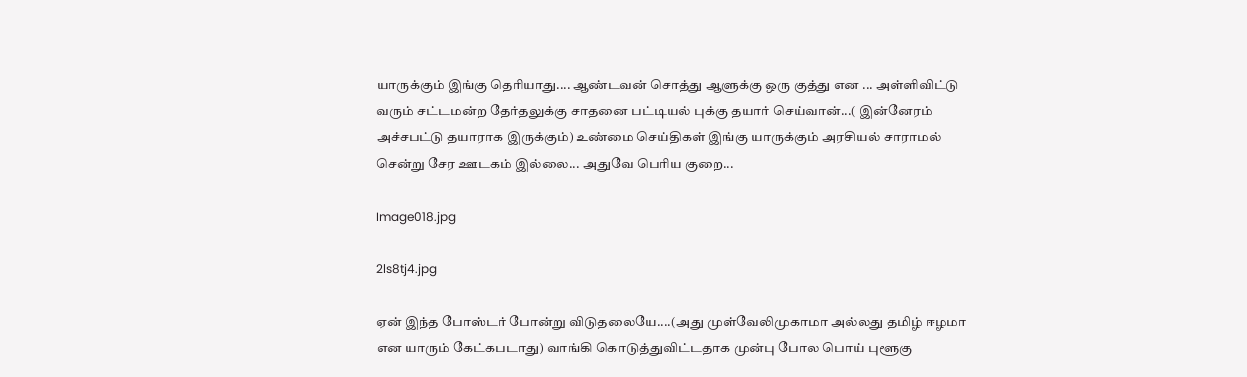யாருக்கும் இங்கு தெரியாது.... ஆண்டவன் சொத்து ஆளுக்கு ஒரு குத்து என ... அள்ளிவிட்டு வரும் சட்டமன்ற தேர்தலுக்கு சாதனை பட்டியல் புக்கு தயார் செய்வான்...( இன்னேரம் அச்சபட்டு தயாராக இருக்கும்) உண்மை செய்திகள் இங்கு யாருக்கும் அரசியல் சாராமல் சென்று சேர ஊடகம் இல்லை... அதுவே பெரிய குறை...

Image018.jpg

2ls8tj4.jpg

ஏன் இந்த போஸ்டர் போன்று விடுதலையே....(அது முள்வேலிமுகாமா அல்லது தமிழ் ஈழமா என யாரும் கேட்கபடாது) வாங்கி கொடுத்துவிட்டதாக முன்பு போல பொய் புளூகு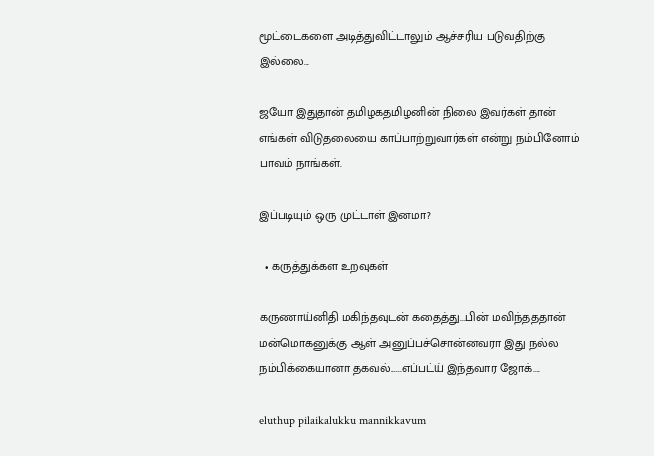மூட்டைகளை அடித்துவிட்டாலும் ஆச்சரிய படுவதிற்கு இல்லை...

ஜயோ இதுதான் தமிழகதமிழனின் நிலை இவர்கள் தான் எங்கள் விடுதலையை காப்பாற்றுவார்கள் என்று நம்பினோம் பாவம் நாங்கள்.

இப்படியும் ஒரு முட்டாள் இனமா?

  • கருத்துக்கள உறவுகள்

கருணாய்னிதி மகிந்தவுடன் கதைத்து...பின் மவிந்தததான் மன்மொகனுக்கு ஆள் அனுப்பச்சொன்னவரா இது நல்ல நம்பிக்கையானா தகவல்......எப்பட்ய் இந்தவார ஜோக்....

eluthup pilaikalukku mannikkavum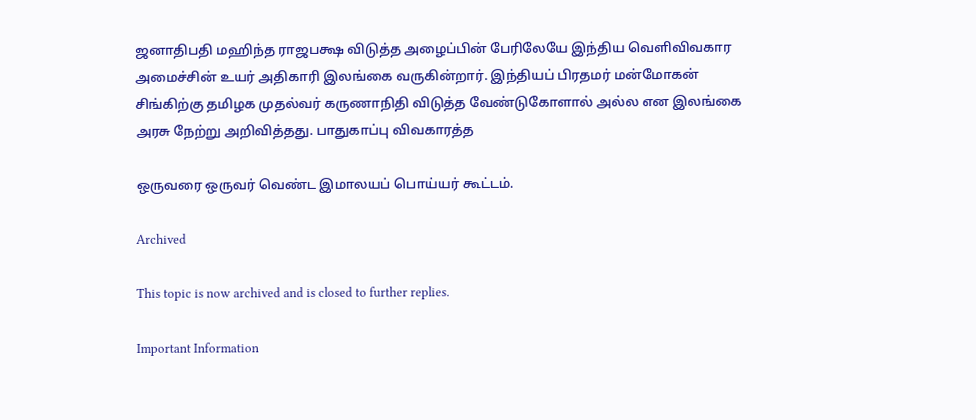ஜனாதிபதி மஹிந்த ராஜபக்ஷ விடுத்த அழைப்பின் பேரிலேயே இந்திய வெளிவிவகார அமைச்சின் உயர் அதிகாரி இலங்கை வருகின்றார். இந்தியப் பிரதமர் மன்மோகன் சிங்கிற்கு தமிழக முதல்வர் கருணாநிதி விடுத்த வேண்டுகோளால் அல்ல என இலங்கை அரசு நேற்று அறிவித்தது. பாதுகாப்பு விவகாரத்த

ஒருவரை ஒருவர் வெண்ட இமாலயப் பொய்யர் கூட்டம்.

Archived

This topic is now archived and is closed to further replies.

Important Information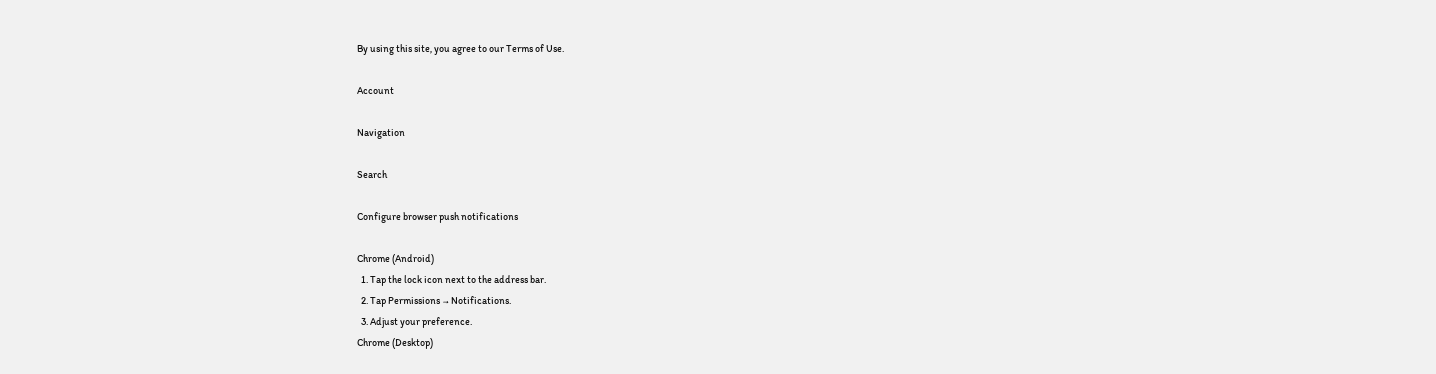By using this site, you agree to our Terms of Use.

Account

Navigation

Search

Configure browser push notifications

Chrome (Android)
  1. Tap the lock icon next to the address bar.
  2. Tap Permissions → Notifications.
  3. Adjust your preference.
Chrome (Desktop)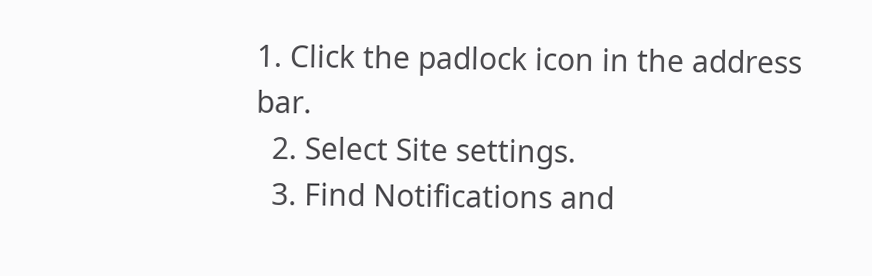1. Click the padlock icon in the address bar.
  2. Select Site settings.
  3. Find Notifications and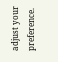adjust your preference.